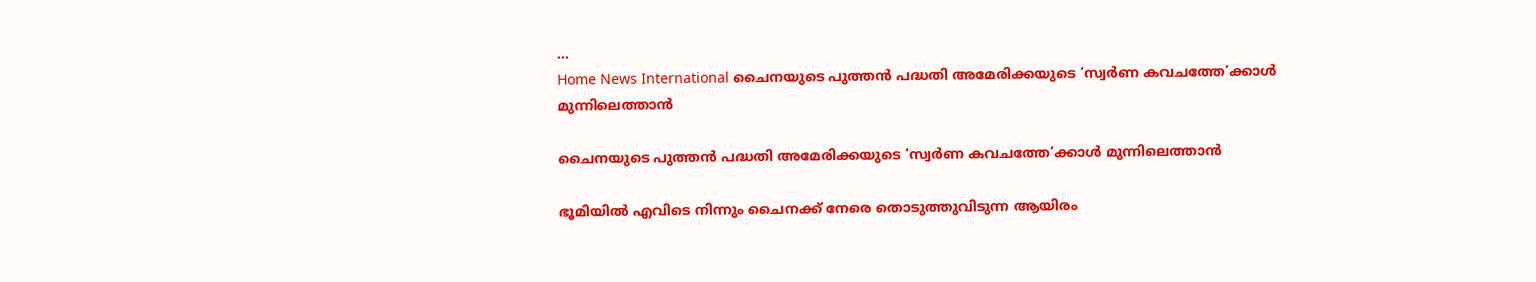...
Home News International ചൈനയുടെ പുത്തൻ പദ്ധതി അമേരിക്കയുടെ ‘സ്വർണ കവചത്തേ’ക്കാൾ മുന്നിലെത്താൻ

ചൈനയുടെ പുത്തൻ പദ്ധതി അമേരിക്കയുടെ ‘സ്വർണ കവചത്തേ’ക്കാൾ മുന്നിലെത്താൻ

ഭൂമിയിൽ എവിടെ നിന്നും ചൈനക്ക്‌ നേരെ തൊടുത്തുവിടുന്ന ആയിരം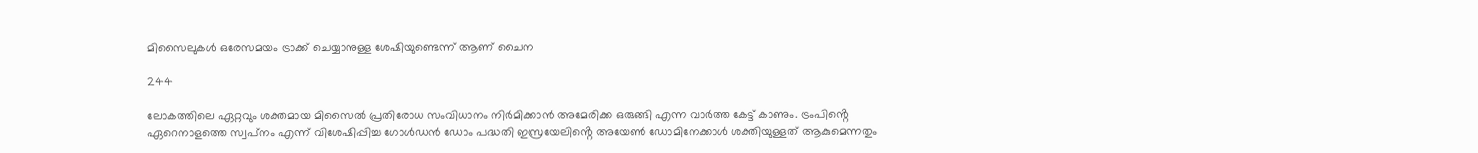മിസൈലുകൾ ഒരേസമയം ട്രാക്ക് ചെയ്യാനുള്ള ശേഷിയുണ്ടെന്ന് ആണ് ചൈന

244

ലോകത്തിലെ ഏറ്റവും ശക്തമായ മിസൈൽ പ്രതിരോധ സംവിധാനം നിർമിക്കാൻ അമേരിക്ക ഒരുങ്ങി എന്ന വാർത്ത കേട്ട് കാണും. ട്രംപിൻ്റെ ഏറെനാളത്തെ സ്വപ്‌നം എന്ന് വിശേഷിപ്പിച്ച ഗോൾഡൻ ഡോം പദ്ധതി ഇസ്രയേലിൻ്റെ അയേൺ ഡോമിനേക്കാൾ ശക്തിയുള്ളത് ആകുമെന്നതും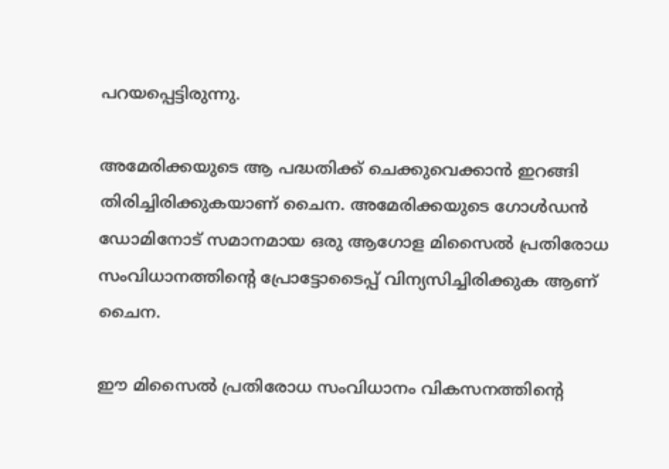പറയപ്പെട്ടിരുന്നു.

അമേരിക്കയുടെ ആ പദ്ധതിക്ക് ചെക്കുവെക്കാന്‍ ഇറങ്ങി തിരിച്ചിരിക്കുകയാണ് ചൈന. അമേരിക്കയുടെ ഗോൾഡൻ ഡോമിനോട് സമാനമായ ഒരു ആഗോള മിസൈൽ പ്രതിരോധ സംവിധാനത്തിൻ്റെ പ്രോട്ടോടൈപ്പ് വിന്യസിച്ചിരിക്കുക ആണ് ചൈന.

ഈ മിസൈൽ പ്രതിരോധ സംവിധാനം വികസനത്തിൻ്റെ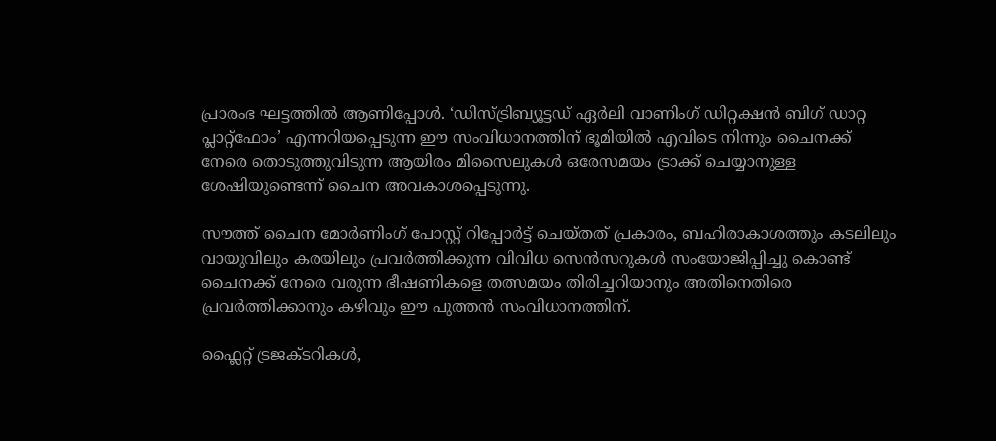പ്രാരംഭ ഘട്ടത്തിൽ ആണിപ്പോൾ. ‘ഡിസ്ട്രിബ്യൂട്ടഡ് ഏർലി വാണിംഗ് ഡിറ്റക്ഷൻ ബിഗ് ഡാറ്റ പ്ലാറ്റ്‌ഫോം’ എന്നറിയപ്പെടുന്ന ഈ സംവിധാനത്തിന് ഭൂമിയിൽ എവിടെ നിന്നും ചൈനക്ക്‌ നേരെ തൊടുത്തുവിടുന്ന ആയിരം മിസൈലുകൾ ഒരേസമയം ട്രാക്ക് ചെയ്യാനുള്ള ശേഷിയുണ്ടെന്ന് ചൈന അവകാശപ്പെടുന്നു.

സൗത്ത് ചൈന മോർണിംഗ് പോസ്റ്റ് റിപ്പോർട്ട് ചെയ്‌തത് പ്രകാരം, ബഹിരാകാശത്തും കടലിലും വായുവിലും കരയിലും പ്രവർത്തിക്കുന്ന വിവിധ സെൻസറുകൾ സംയോജിപ്പിച്ചു കൊണ്ട് ചൈനക്ക് നേരെ വരുന്ന ഭീഷണികളെ തത്സമയം തിരിച്ചറിയാനും അതിനെതിരെ പ്രവർത്തിക്കാനും കഴിവും ഈ പുത്തൻ സംവിധാനത്തിന്.

ഫ്ലൈറ്റ് ട്രജക്‌ടറികൾ,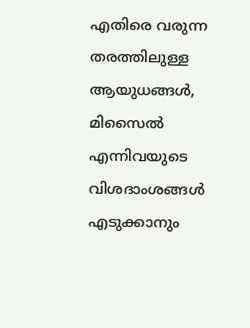എതിരെ വരുന്ന തരത്തിലുള്ള ആയുധങ്ങൾ, മിസൈൽ എന്നിവയുടെ വിശദാംശങ്ങൾ എടുക്കാനും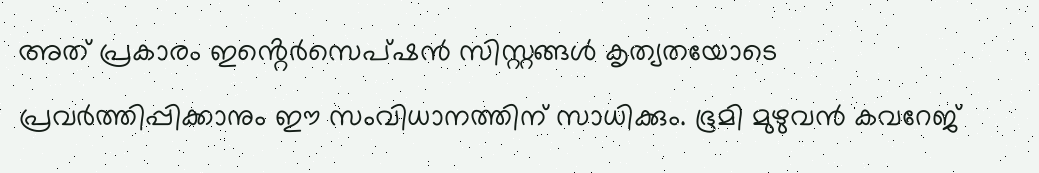അത് പ്രകാരം ഇൻ്റെർസെപ്ഷൻ സിസ്റ്റങ്ങൾ കൃത്യതയോടെ പ്രവർത്തിപ്പിക്കാനും ഈ സംവിധാനത്തിന് സാധിക്കും. ഭൂമി മുഴുവൻ കവറേജ്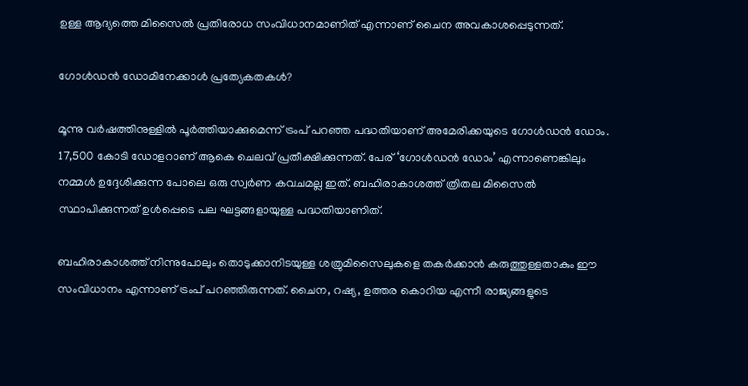ഉള്ള ആദ്യത്തെ മിസൈൽ പ്രതിരോധ സംവിധാനമാണിത് എന്നാണ് ചൈന അവകാശപ്പെടുന്നത്.

ഗോൾഡൻ ഡോമിനേക്കാൾ പ്രത്യേകതകൾ?

മൂന്നു വർഷത്തിനുള്ളിൽ പൂർത്തിയാക്കുമെന്ന് ട്രംപ് പറഞ്ഞ പദ്ധതിയാണ് അമേരിക്കയുടെ ഗോൾഡൻ ഡോം. 17,500 കോടി ഡോളറാണ് ആകെ ചെലവ് പ്രതീക്ഷിക്കുന്നത്. പേര് ‘ഗോൾഡൻ ഡോം’ എന്നാണെങ്കിലും നമ്മൾ ഉദ്ദേശിക്കുന്ന പോലെ ഒരു സ്വർണ കവചമല്ല ഇത്. ബഹിരാകാശത്ത്‌ ത്രിതല മിസൈൽ സ്ഥാപിക്കുന്നത് ഉൾപ്പെടെ പല ഘട്ടങ്ങളായുള്ള പദ്ധതിയാണിത്.

ബഹിരാകാശത്ത് നിന്നുപോലും തൊടുക്കാനിടയുള്ള ശത്രുമിസൈലുകളെ തകർക്കാൻ കരുത്തുള്ളതാകും ഈ സംവിധാനം എന്നാണ് ട്രംപ് പറഞ്ഞിരുന്നത്. ചൈന, റഷ്യ, ഉത്തര കൊറിയ എന്നീ രാജ്യങ്ങളുടെ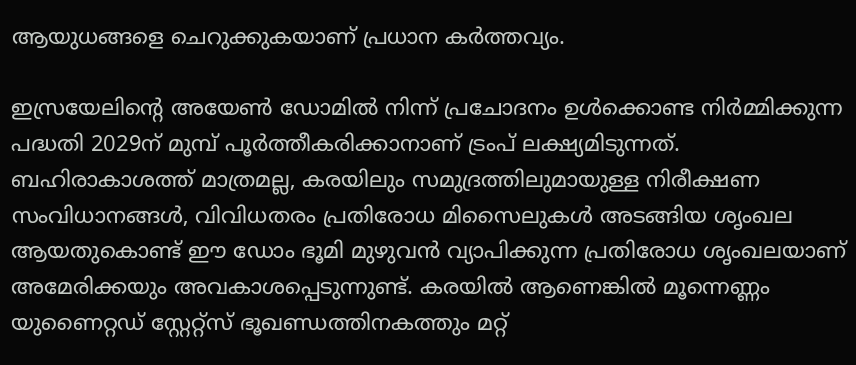ആയുധങ്ങളെ ചെറുക്കുകയാണ് പ്രധാന കർത്തവ്യം.

ഇസ്രയേലിൻ്റെ അയേൺ ഡോമില്‍ നിന്ന് പ്രചോദനം ഉൾക്കൊണ്ട നിർമ്മിക്കുന്ന പദ്ധതി 2029ന് മുമ്പ് പൂർത്തീകരിക്കാനാണ് ട്രംപ് ലക്ഷ്യമിടുന്നത്. ബഹിരാകാശത്ത് മാത്രമല്ല, കരയിലും സമുദ്രത്തിലുമായുള്ള നിരീക്ഷണ സംവിധാനങ്ങൾ, വിവിധതരം പ്രതിരോധ മിസൈലുകൾ അടങ്ങിയ ശൃംഖല ആയതുകൊണ്ട് ഈ ഡോം ഭൂമി മുഴുവൻ വ്യാപിക്കുന്ന പ്രതിരോധ ശൃംഖലയാണ് അമേരിക്കയും അവകാശപ്പെടുന്നുണ്ട്. കരയിൽ ആണെങ്കിൽ മൂന്നെണ്ണം യുണൈറ്റഡ് സ്റ്റേറ്റ്സ് ഭൂഖണ്ഡത്തിനകത്തും മറ്റ്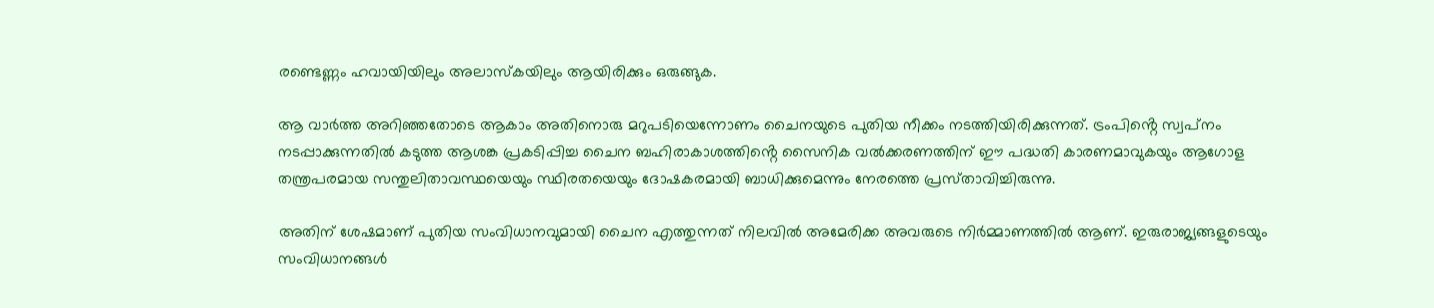രണ്ടെണ്ണം ഹവായിയിലും അലാസ്‌കയിലും ആയിരിക്കും ഒരുങ്ങുക.

ആ വാർത്ത അറിഞ്ഞതോടെ ആകാം അതിനൊരു മറുപടിയെന്നോണം ചൈനയുടെ പുതിയ നീക്കം നടത്തിയിരിക്കുന്നത്. ട്രംപിൻ്റെ സ്വപ്‌നം നടപ്പാക്കുന്നതിൽ കടുത്ത ആശങ്ക പ്രകടിപ്പിച്ച ചൈന ബഹിരാകാശത്തിൻ്റെ സൈനിക വൽക്കരണത്തിന് ഈ പദ്ധതി കാരണമാവുകയും ആഗോള തന്ത്രപരമായ സന്തുലിതാവസ്ഥയെയും സ്ഥിരതയെയും ദോഷകരമായി ബാധിക്കുമെന്നും നേരത്തെ പ്രസ്‌താവിച്ചിരുന്നു.

അതിന് ശേഷമാണ് പുതിയ സംവിധാനവുമായി ചൈന എത്തുന്നത് നിലവിൽ അമേരിക്ക അവരുടെ നിർമ്മാണത്തിൽ ആണ്. ഇരുരാജ്യങ്ങളുടെയും സംവിധാനങ്ങൾ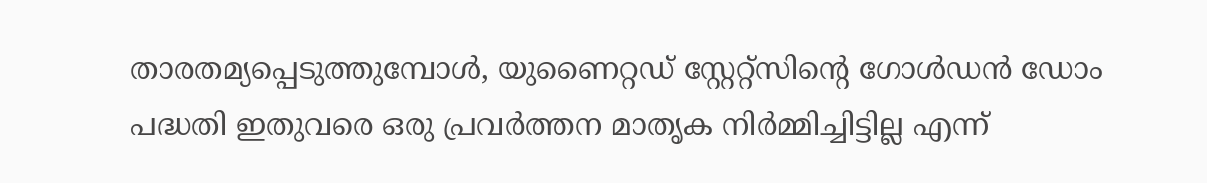താരതമ്യപ്പെടുത്തുമ്പോൾ, യുണൈറ്റഡ് സ്റ്റേറ്റ്സിൻ്റെ ഗോൾഡൻ ഡോം പദ്ധതി ഇതുവരെ ഒരു പ്രവർത്തന മാതൃക നിർമ്മിച്ചിട്ടില്ല എന്ന്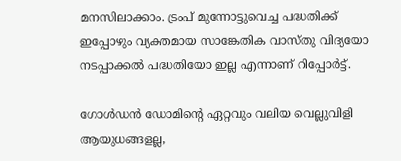മനസിലാക്കാം. ട്രംപ് മുന്നോട്ടുവെച്ച പദ്ധതിക്ക് ഇപ്പോഴും വ്യക്തമായ സാങ്കേതിക വാസ്‌തു വിദ്യയോ നടപ്പാക്കൽ പദ്ധതിയോ ഇല്ല എന്നാണ് റിപ്പോർട്ട്.

ഗോൾഡൻ ഡോമിൻ്റെ ഏറ്റവും വലിയ വെല്ലുവിളി ആയുധങ്ങളല്ല,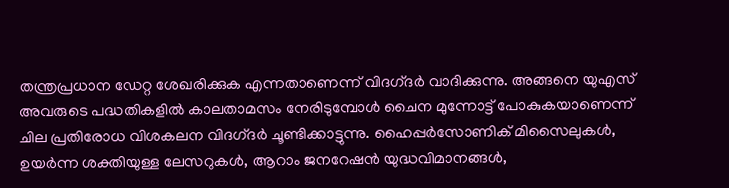തന്ത്രപ്രധാന ഡേറ്റ ശേഖരിക്കുക എന്നതാണെന്ന് വിദഗ്‌ദർ വാദിക്കുന്നു. അങ്ങനെ യുഎസ് അവരുടെ പദ്ധതികളിൽ കാലതാമസം നേരിടുമ്പോൾ ചൈന മുന്നോട്ട് പോകുകയാണെന്ന് ചില പ്രതിരോധ വിശകലന വിദഗ്‌ദർ ചൂണ്ടിക്കാട്ടുന്നു. ഹൈപ്പർസോണിക് മിസൈലുകൾ, ഉയർന്ന ശക്തിയുള്ള ലേസറുകൾ, ആറാം ജനറേഷൻ യുദ്ധവിമാനങ്ങൾ,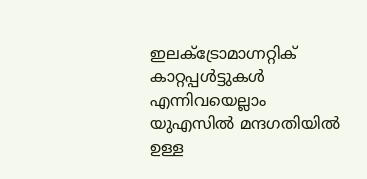ഇലക്ട്രോമാഗ്നറ്റിക് കാറ്റപ്പൾട്ടുകൾ എന്നിവയെല്ലാം യുഎസിൽ മന്ദഗതിയിൽ ഉള്ള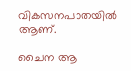വികസനപാതയിൽ ആണ്.

ചൈന ആ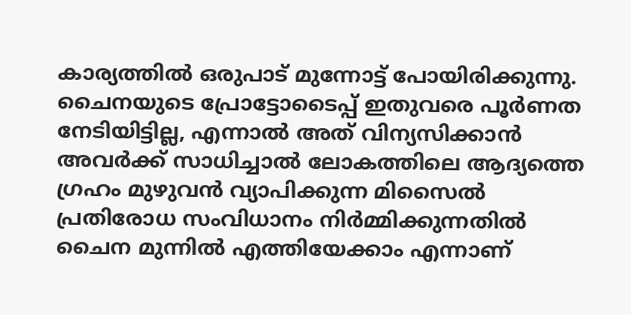കാര്യത്തിൽ ഒരുപാട് മുന്നോട്ട് പോയിരിക്കുന്നു. ചൈനയുടെ പ്രോട്ടോടൈപ്പ് ഇതുവരെ പൂർണത നേടിയിട്ടില്ല, എന്നാൽ അത് വിന്യസിക്കാൻ അവർക്ക് സാധിച്ചാൽ ലോകത്തിലെ ആദ്യത്തെ ഗ്രഹം മുഴുവൻ വ്യാപിക്കുന്ന മിസൈൽ പ്രതിരോധ സംവിധാനം നിർമ്മിക്കുന്നതിൽ ചൈന മുന്നിൽ എത്തിയേക്കാം എന്നാണ്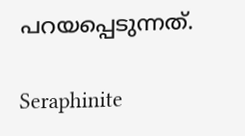പറയപ്പെടുന്നത്.

Seraphinite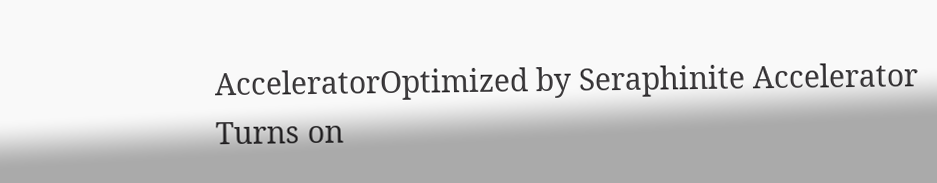AcceleratorOptimized by Seraphinite Accelerator
Turns on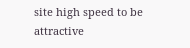site high speed to be attractive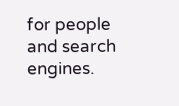for people and search engines.